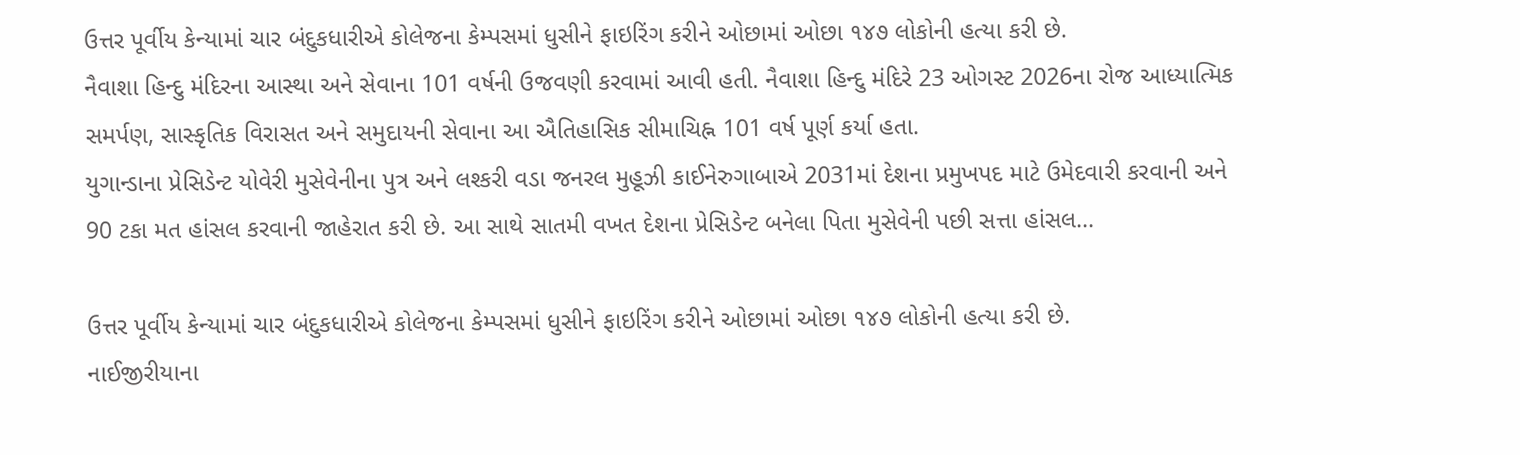ઉત્તર પૂર્વીય કેન્યામાં ચાર બંદુકધારીએ કોલેજના કેમ્પસમાં ધુસીને ફાઇરિંગ કરીને ઓછામાં ઓછા ૧૪૭ લોકોની હત્યા કરી છે.
નૈવાશા હિન્દુ મંદિરના આસ્થા અને સેવાના 101 વર્ષની ઉજવણી કરવામાં આવી હતી. નૈવાશા હિન્દુ મંદિરે 23 ઓગસ્ટ 2026ના રોજ આધ્યાત્મિક સમર્પણ, સાસ્કૃતિક વિરાસત અને સમુદાયની સેવાના આ ઐતિહાસિક સીમાચિહ્ન 101 વર્ષ પૂર્ણ કર્યા હતા.
યુગાન્ડાના પ્રેસિડેન્ટ યોવેરી મુસેવેનીના પુત્ર અને લશ્કરી વડા જનરલ મુહૂઝી કાઈનેરુગાબાએ 2031માં દેશના પ્રમુખપદ માટે ઉમેદવારી કરવાની અને 90 ટકા મત હાંસલ કરવાની જાહેરાત કરી છે. આ સાથે સાતમી વખત દેશના પ્રેસિડેન્ટ બનેલા પિતા મુસેવેની પછી સત્તા હાંસલ...

ઉત્તર પૂર્વીય કેન્યામાં ચાર બંદુકધારીએ કોલેજના કેમ્પસમાં ધુસીને ફાઇરિંગ કરીને ઓછામાં ઓછા ૧૪૭ લોકોની હત્યા કરી છે.
નાઈજીરીયાના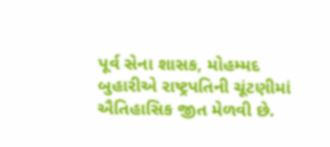પૂર્વ સેના શાસક, મોહમ્મદ બુહારીએ રાષ્ટ્રપતિની ચૂંટણીમાં ઐતિહાસિક જીત મેળવી છે.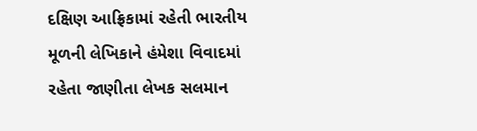દક્ષિણ આફ્રિકામાં રહેતી ભારતીય મૂળની લેખિકાને હંમેશા વિવાદમાં રહેતા જાણીતા લેખક સલમાન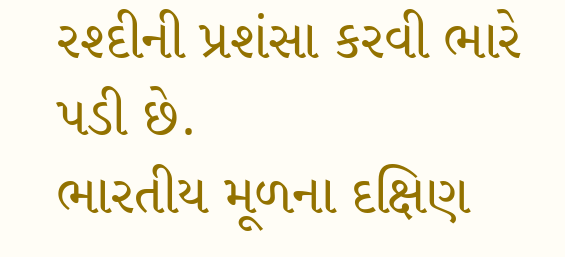રશ્દીની પ્રશંસા કરવી ભારે પડી છે.
ભારતીય મૂળના દક્ષિણ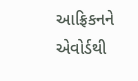આફ્રિકનને એવોર્ડથી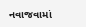નવાજવામાં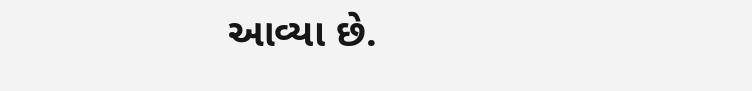આવ્યા છે.